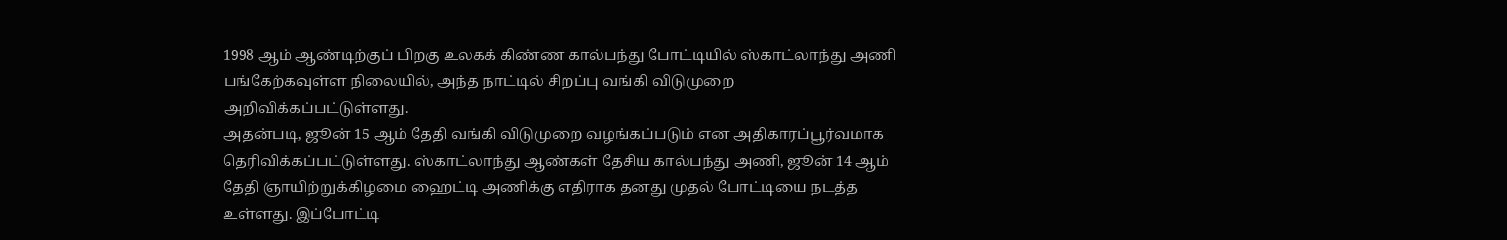1998 ஆம் ஆண்டிற்குப் பிறகு உலகக் கிண்ண கால்பந்து போட்டியில் ஸ்காட்லாந்து அணி பங்கேற்கவுள்ள நிலையில், அந்த நாட்டில் சிறப்பு வங்கி விடுமுறை அறிவிக்கப்பட்டுள்ளது.
அதன்படி, ஜூன் 15 ஆம் தேதி வங்கி விடுமுறை வழங்கப்படும் என அதிகாரப்பூர்வமாக தெரிவிக்கப்பட்டுள்ளது. ஸ்காட்லாந்து ஆண்கள் தேசிய கால்பந்து அணி, ஜூன் 14 ஆம் தேதி ஞாயிற்றுக்கிழமை ஹைட்டி அணிக்கு எதிராக தனது முதல் போட்டியை நடத்த உள்ளது. இப்போட்டி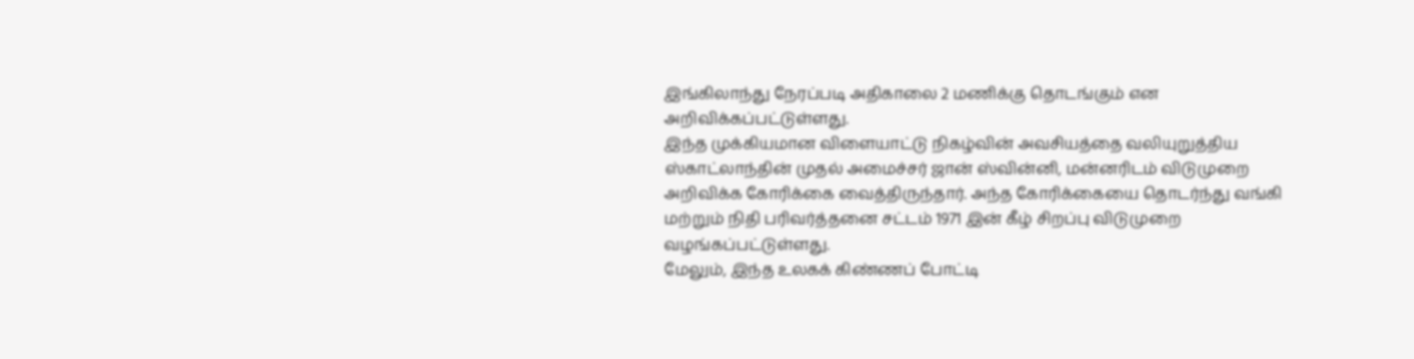இங்கிலாந்து நேரப்படி அதிகாலை 2 மணிக்கு தொடங்கும் என அறிவிக்கப்பட்டுள்ளது.
இந்த முக்கியமான விளையாட்டு நிகழ்வின் அவசியத்தை வலியுறுத்திய ஸ்காட்லாந்தின் முதல் அமைச்சர் ஜான் ஸ்வின்னி, மன்னரிடம் விடுமுறை அறிவிக்க கோரிக்கை வைத்திருந்தார். அந்த கோரிக்கையை தொடர்ந்து வங்கி மற்றும் நிதி பரிவர்த்தனை சட்டம் 1971 இன் கீழ் சிறப்பு விடுமுறை வழங்கப்பட்டுள்ளது.
மேலும், இந்த உலகக் கிண்ணப் போட்டி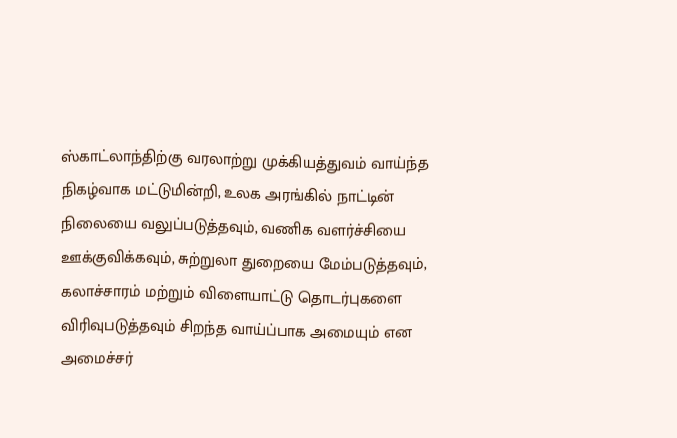ஸ்காட்லாந்திற்கு வரலாற்று முக்கியத்துவம் வாய்ந்த நிகழ்வாக மட்டுமின்றி, உலக அரங்கில் நாட்டின் நிலையை வலுப்படுத்தவும், வணிக வளர்ச்சியை ஊக்குவிக்கவும், சுற்றுலா துறையை மேம்படுத்தவும், கலாச்சாரம் மற்றும் விளையாட்டு தொடர்புகளை விரிவுபடுத்தவும் சிறந்த வாய்ப்பாக அமையும் என அமைச்சர்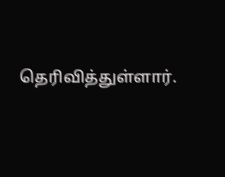தெரிவித்துள்ளார்.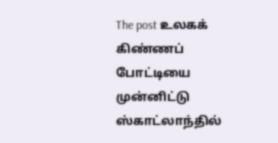The post உலகக் கிண்ணப் போட்டியை முன்னிட்டு ஸ்காட்லாந்தில்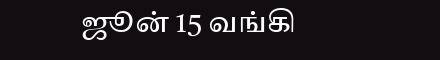ஜூன் 15 வங்கி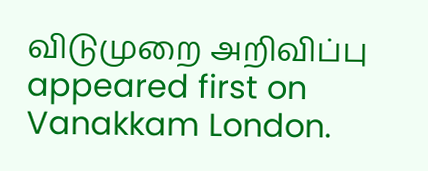விடுமுறை அறிவிப்பு appeared first on Vanakkam London.